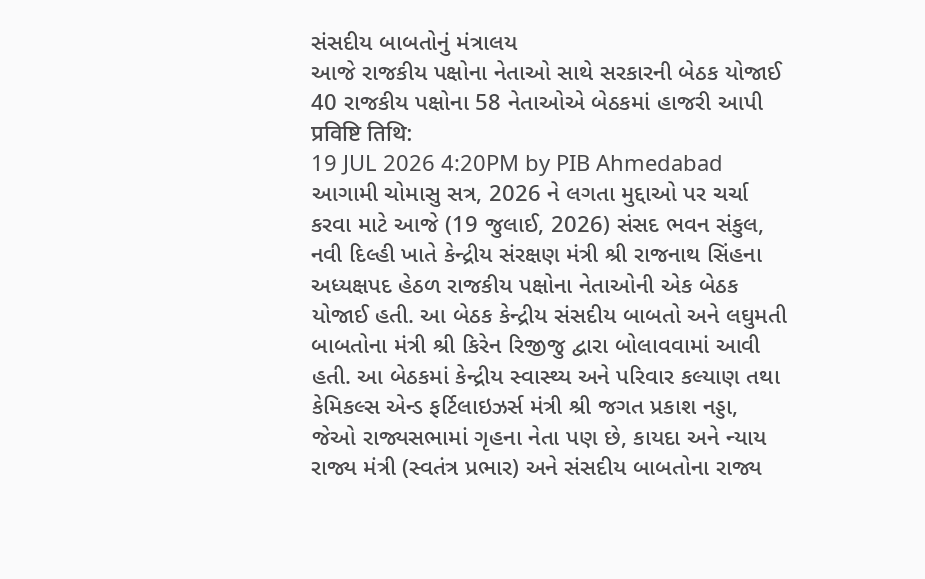સંસદીય બાબતોનું મંત્રાલય
આજે રાજકીય પક્ષોના નેતાઓ સાથે સરકારની બેઠક યોજાઈ
40 રાજકીય પક્ષોના 58 નેતાઓએ બેઠકમાં હાજરી આપી
प्रविष्टि तिथि:
19 JUL 2026 4:20PM by PIB Ahmedabad
આગામી ચોમાસુ સત્ર, 2026 ને લગતા મુદ્દાઓ પર ચર્ચા કરવા માટે આજે (19 જુલાઈ, 2026) સંસદ ભવન સંકુલ, નવી દિલ્હી ખાતે કેન્દ્રીય સંરક્ષણ મંત્રી શ્રી રાજનાથ સિંહના અધ્યક્ષપદ હેઠળ રાજકીય પક્ષોના નેતાઓની એક બેઠક યોજાઈ હતી. આ બેઠક કેન્દ્રીય સંસદીય બાબતો અને લઘુમતી બાબતોના મંત્રી શ્રી કિરેન રિજીજુ દ્વારા બોલાવવામાં આવી હતી. આ બેઠકમાં કેન્દ્રીય સ્વાસ્થ્ય અને પરિવાર કલ્યાણ તથા કેમિકલ્સ એન્ડ ફર્ટિલાઇઝર્સ મંત્રી શ્રી જગત પ્રકાશ નડ્ડા, જેઓ રાજ્યસભામાં ગૃહના નેતા પણ છે, કાયદા અને ન્યાય રાજ્ય મંત્રી (સ્વતંત્ર પ્રભાર) અને સંસદીય બાબતોના રાજ્ય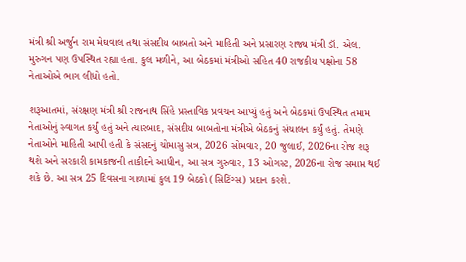મંત્રી શ્રી અર્જુન રામ મેઘવાલ તથા સંસદીય બાબતો અને માહિતી અને પ્રસારણ રાજ્ય મંત્રી ડૉ. એલ. મુરુગન પણ ઉપસ્થિત રહ્યા હતા. કુલ મળીને, આ બેઠકમાં મંત્રીઓ સહિત 40 રાજકીય પક્ષોના 58 નેતાઓએ ભાગ લીધો હતો.

શરૂઆતમાં, સંરક્ષણ મંત્રી શ્રી રાજનાથ સિંહે પ્રસ્તાવિક પ્રવચન આપ્યું હતું અને બેઠકમાં ઉપસ્થિત તમામ નેતાઓનું સ્વાગત કર્યું હતું અને ત્યારબાદ, સંસદીય બાબતોના મંત્રીએ બેઠકનું સંચાલન કર્યું હતું. તેમણે નેતાઓને માહિતી આપી હતી કે સંસદનું ચોમાસુ સત્ર, 2026 સોમવાર, 20 જુલાઈ, 2026ના રોજ શરૂ થશે અને સરકારી કામકાજની તાકીદને આધીન, આ સત્ર ગુરુવાર, 13 ઓગસ્ટ, 2026ના રોજ સમાપ્ત થઈ શકે છે. આ સત્ર 25 દિવસના ગાળામાં કુલ 19 બેઠકો (સિટિંગ્સ) પ્રદાન કરશે.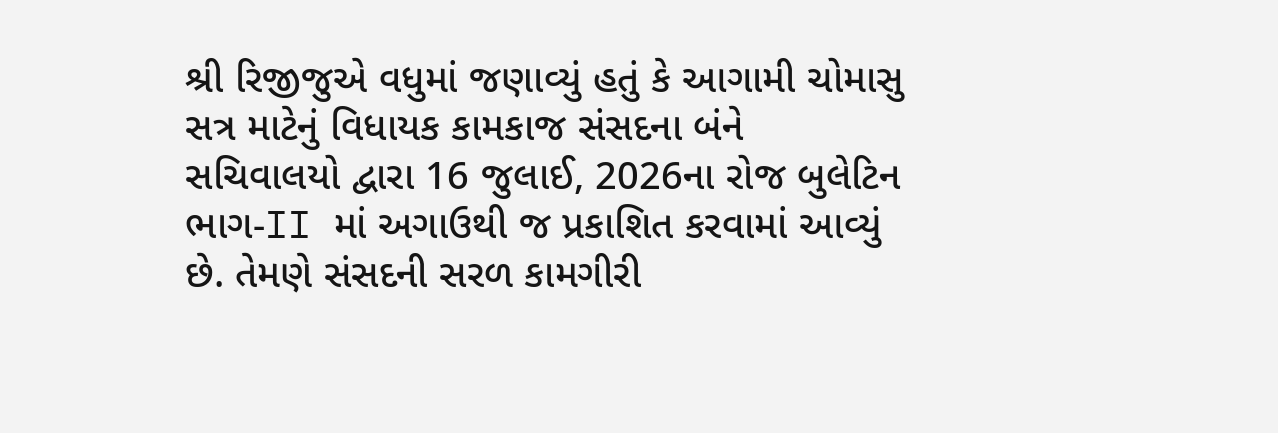શ્રી રિજીજુએ વધુમાં જણાવ્યું હતું કે આગામી ચોમાસુ સત્ર માટેનું વિધાયક કામકાજ સંસદના બંને સચિવાલયો દ્વારા 16 જુલાઈ, 2026ના રોજ બુલેટિન ભાગ-II માં અગાઉથી જ પ્રકાશિત કરવામાં આવ્યું છે. તેમણે સંસદની સરળ કામગીરી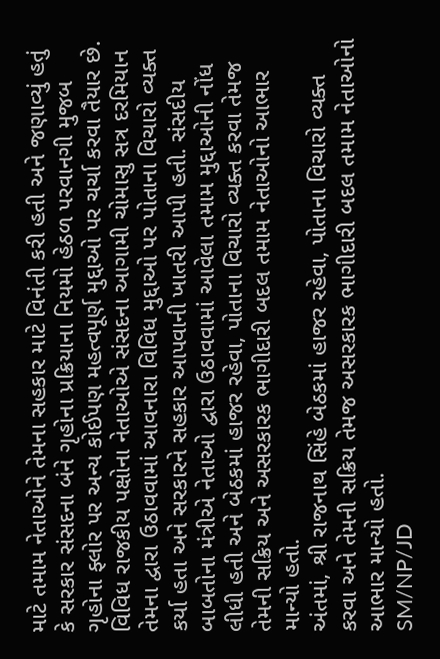માટે તમામ નેતાઓને તેમના સહકાર માટે વિનંતી કરી હતી અને જણાવ્યું હતું કે સરકાર સંસદના બંને ગૃહોના પ્રક્રિયાના નિયમો હેઠળ પરવાનગી મુજબ ગૃહોના ફ્લોર પર અન્ય કોઈપણ મહત્વપૂર્ણ મુદ્દાઓ પર ચર્ચા કરવા તૈયાર છે. વિવિધ રાજકીય પક્ષોના નેતાઓએ સંસદના આગામી ચોમાસુ સત્ર દરમિયાન તેમના દ્વારા ઉઠાવવામાં આવનારા વિવિધ મુદ્દાઓ પર પોતાના વિચારો વ્યક્ત કર્યા હતા અને સરકારને સહકાર આપવાની ખાતરી આપી હતી. સંસદીય બાબતોના મંત્રીએ નેતાઓ દ્વારા ઉઠાવવામાં આવેલા તમામ મુદ્દાઓની નોંધ લીધી હતી અને બેઠકમાં હાજર રહેવા, પોતાના વિચારો વ્યક્ત કરવા તેમજ તેમની સક્રિય અને અસરકારક ભાગીદારી બદલ તમામ નેતાઓનો આભાર માન્યો હતો.
અંતમાં, શ્રી રાજનાથ સિંહે બેઠકમાં હાજર રહેવા, પોતાના વિચારો વ્યક્ત કરવા અને તેમની સક્રિય તેમજ અસરકારક ભાગીદારી બદલ તમામ નેતાઓનો આભાર માન્યો હતો.
SM/NP/JD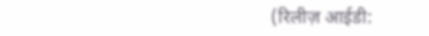(रिलीज़ आईडी: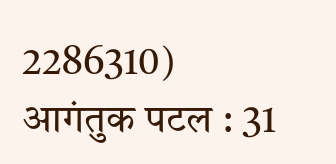2286310)
आगंतुक पटल : 31